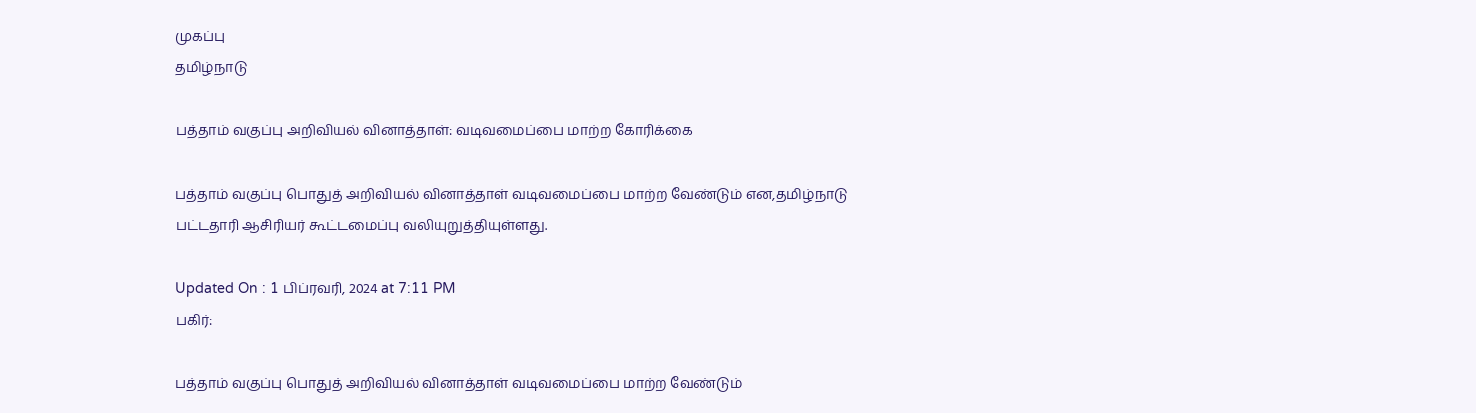முகப்பு
தமிழ்நாடு

பத்தாம் வகுப்பு அறிவியல் வினாத்தாள்: வடிவமைப்பை மாற்ற கோரிக்கை

பத்தாம் வகுப்பு பொதுத் அறிவியல் வினாத்தாள் வடிவமைப்பை மாற்ற வேண்டும் என,தமிழ்நாடு பட்டதாரி ஆசிரியர் கூட்டமைப்பு வலியுறுத்தியுள்ளது.

Updated On : 1 பிப்ரவரி, 2024 at 7:11 PM
பகிர்:

பத்தாம் வகுப்பு பொதுத் அறிவியல் வினாத்தாள் வடிவமைப்பை மாற்ற வேண்டும்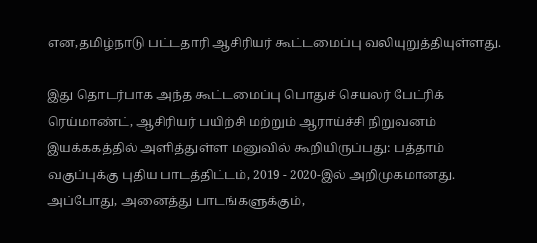என,தமிழ்நாடு பட்டதாரி ஆசிரியர் கூட்டமைப்பு வலியுறுத்தியுள்ளது.

இது தொடர்பாக அந்த கூட்டமைப்பு பொதுச் செயலர் பேட்ரிக் ரெய்மாண்ட், ஆசிரியர் பயிற்சி மற்றும் ஆராய்ச்சி நிறுவனம் இயக்ககத்தில் அளித்துள்ள மனுவில் கூறியிருப்பது: பத்தாம் வகுப்புக்கு புதிய பாடத்திட்டம், 2019 - 2020-இல் அறிமுகமானது. அப்போது, அனைத்து பாடங்களுக்கும்,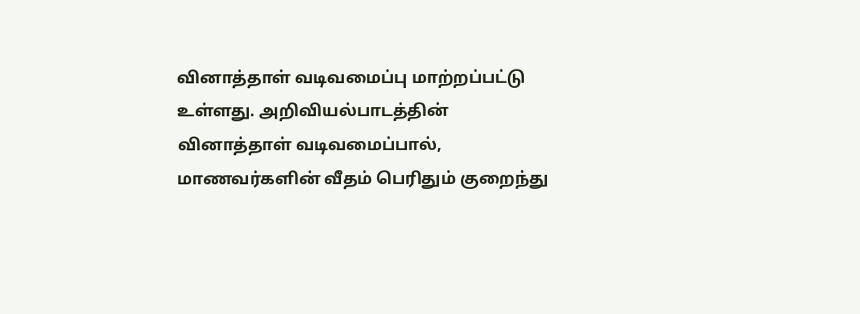வினாத்தாள் வடிவமைப்பு மாற்றப்பட்டு உள்ளது. அறிவியல்பாடத்தின் வினாத்தாள் வடிவமைப்பால், மாணவர்களின் வீதம் பெரிதும் குறைந்து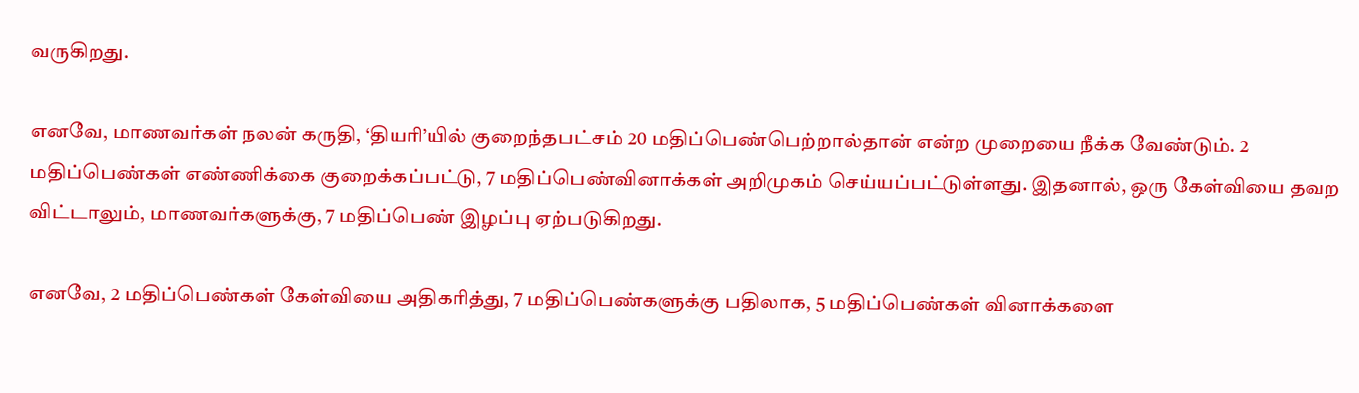வருகிறது.

எனவே, மாணவர்கள் நலன் கருதி, ‘தியரி’யில் குறைந்தபட்சம் 20 மதிப்பெண்பெற்றால்தான் என்ற முறையை நீக்க வேண்டும். 2 மதிப்பெண்கள் எண்ணிக்கை குறைக்கப்பட்டு, 7 மதிப்பெண்வினாக்கள் அறிமுகம் செய்யப்பட்டுள்ளது. இதனால், ஒரு கேள்வியை தவற விட்டாலும், மாணவர்களுக்கு, 7 மதிப்பெண் இழப்பு ஏற்படுகிறது.

எனவே, 2 மதிப்பெண்கள் கேள்வியை அதிகரித்து, 7 மதிப்பெண்களுக்கு பதிலாக, 5 மதிப்பெண்கள் வினாக்களை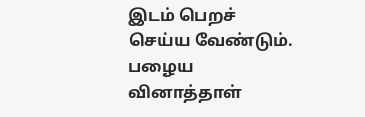இடம் பெறச் செய்ய வேண்டும். பழைய வினாத்தாள்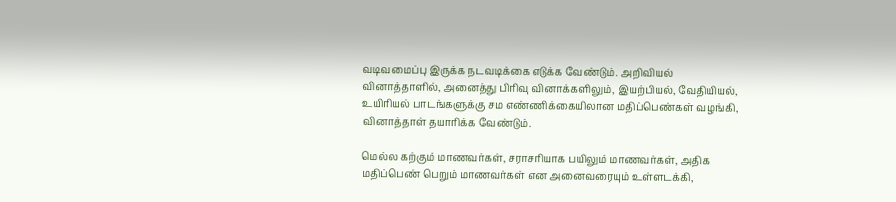வடிவமைப்பு இருக்க நடவடிக்கை எடுக்க வேண்டும். அறிவியல் வினாத்தாளில், அனைத்து பிரிவு வினாக்களிலும், இயற்பியல், வேதியியல், உயிரியல் பாடங்களுக்கு சம எண்ணிக்கையிலான மதிப்பெண்கள் வழங்கி, வினாத்தாள் தயாரிக்க வேண்டும்.

மெல்ல கற்கும் மாணவர்கள், சராசரியாக பயிலும் மாணவர்கள், அதிக மதிப்பெண் பெறும் மாணவர்கள் என அனைவரையும் உள்ளடக்கி,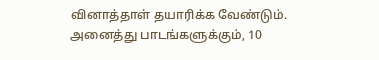வினாத்தாள் தயாரிக்க வேண்டும். அனைத்து பாடங்களுக்கும், 10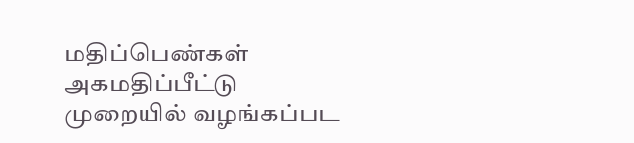மதிப்பெண்கள் அகமதிப்பீட்டு முறையில் வழங்கப்பட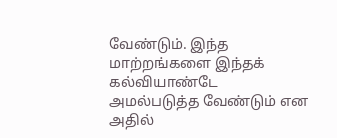வேண்டும். இந்த மாற்றங்களை இந்தக் கல்வியாண்டே அமல்படுத்த வேண்டும் என அதில்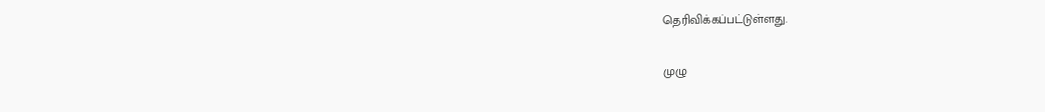தெரிவிக்கப்பட்டுள்ளது.

முழு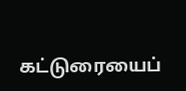கட்டுரையைப்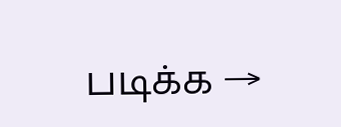படிக்க →